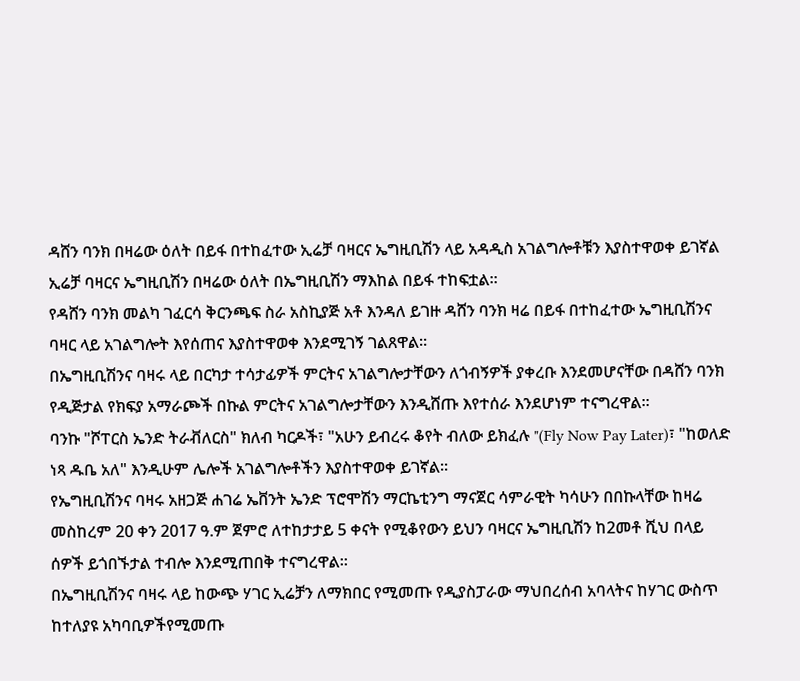ዳሸን ባንክ በዛሬው ዕለት በይፋ በተከፈተው ኢሬቻ ባዛርና ኤግዚቢሽን ላይ አዳዲስ አገልግሎቶቹን እያስተዋወቀ ይገኛል
ኢሬቻ ባዛርና ኤግዚቢሽን በዛሬው ዕለት በኤግዚቢሽን ማእከል በይፋ ተከፍቷል።
የዳሸን ባንክ መልካ ገፈርሳ ቅርንጫፍ ስራ አስኪያጅ አቶ እንዳለ ይገዙ ዳሸን ባንክ ዛሬ በይፋ በተከፈተው ኤግዚቢሽንና ባዛር ላይ አገልግሎት እየሰጠና እያስተዋወቀ እንደሚገኝ ገልጸዋል።
በኤግዚቢሽንና ባዛሩ ላይ በርካታ ተሳታፊዎች ምርትና አገልግሎታቸውን ለጎብኝዎች ያቀረቡ እንደመሆናቸው በዳሸን ባንክ የዲጅታል የክፍያ አማራጮች በኩል ምርትና አገልግሎታቸውን እንዲሸጡ እየተሰራ እንደሆነም ተናግረዋል።
ባንኩ "ሾፐርስ ኤንድ ትራቭለርስ" ክለብ ካርዶች፣ "አሁን ይብረሩ ቆየት ብለው ይክፈሉ "(Fly Now Pay Later)፣ "ከወለድ ነጻ ዱቤ አለ" እንዲሁም ሌሎች አገልግሎቶችን እያስተዋወቀ ይገኛል።
የኤግዚቢሽንና ባዛሩ አዘጋጅ ሐገሬ ኤቨንት ኤንድ ፕሮሞሽን ማርኬቲንግ ማናጀር ሳምራዊት ካሳሁን በበኩላቸው ከዛሬ መስከረም 20 ቀን 2017 ዓ.ም ጀምሮ ለተከታታይ 5 ቀናት የሚቆየውን ይህን ባዛርና ኤግዚቢሽን ከ2መቶ ሺህ በላይ ሰዎች ይጎበኙታል ተብሎ እንደሚጠበቅ ተናግረዋል።
በኤግዚቢሽንና ባዛሩ ላይ ከውጭ ሃገር ኢሬቻን ለማክበር የሚመጡ የዲያስፓራው ማህበረሰብ አባላትና ከሃገር ውስጥ ከተለያዩ አካባቢዎችየሚመጡ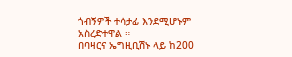ጎብኝዎች ተሳታፊ እንደሚሆኑም አስረድተዋል ።
በባዛርና ኤግዚቢሽኑ ላይ ከ200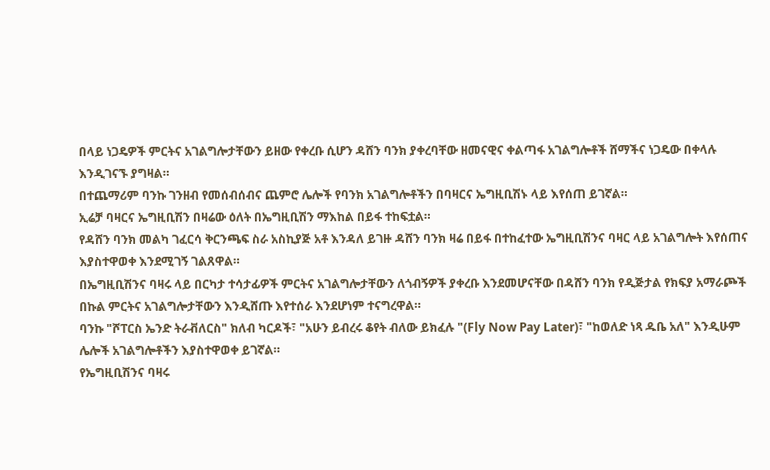በላይ ነጋዴዎች ምርትና አገልግሎታቸውን ይዘው የቀረቡ ሲሆን ዳሸን ባንክ ያቀረባቸው ዘመናዊና ቀልጣፋ አገልግሎቶች ሸማችና ነጋዴው በቀላሉ እንዲገናኙ ያግዛል።
በተጨማሪም ባንኩ ገንዘብ የመሰብሰብና ጨምሮ ሌሎች የባንክ አገልግሎቶችን በባዛርና ኤግዚቢሽኑ ላይ እየሰጠ ይገኛል።
ኢሬቻ ባዛርና ኤግዚቢሽን በዛሬው ዕለት በኤግዚቢሽን ማእከል በይፋ ተከፍቷል።
የዳሸን ባንክ መልካ ገፈርሳ ቅርንጫፍ ስራ አስኪያጅ አቶ እንዳለ ይገዙ ዳሸን ባንክ ዛሬ በይፋ በተከፈተው ኤግዚቢሽንና ባዛር ላይ አገልግሎት እየሰጠና እያስተዋወቀ እንደሚገኝ ገልጸዋል።
በኤግዚቢሽንና ባዛሩ ላይ በርካታ ተሳታፊዎች ምርትና አገልግሎታቸውን ለጎብኝዎች ያቀረቡ እንደመሆናቸው በዳሸን ባንክ የዲጅታል የክፍያ አማራጮች በኩል ምርትና አገልግሎታቸውን እንዲሸጡ እየተሰራ እንደሆነም ተናግረዋል።
ባንኩ "ሾፐርስ ኤንድ ትራቭለርስ" ክለብ ካርዶች፣ "አሁን ይብረሩ ቆየት ብለው ይክፈሉ "(Fly Now Pay Later)፣ "ከወለድ ነጻ ዱቤ አለ" እንዲሁም ሌሎች አገልግሎቶችን እያስተዋወቀ ይገኛል።
የኤግዚቢሽንና ባዛሩ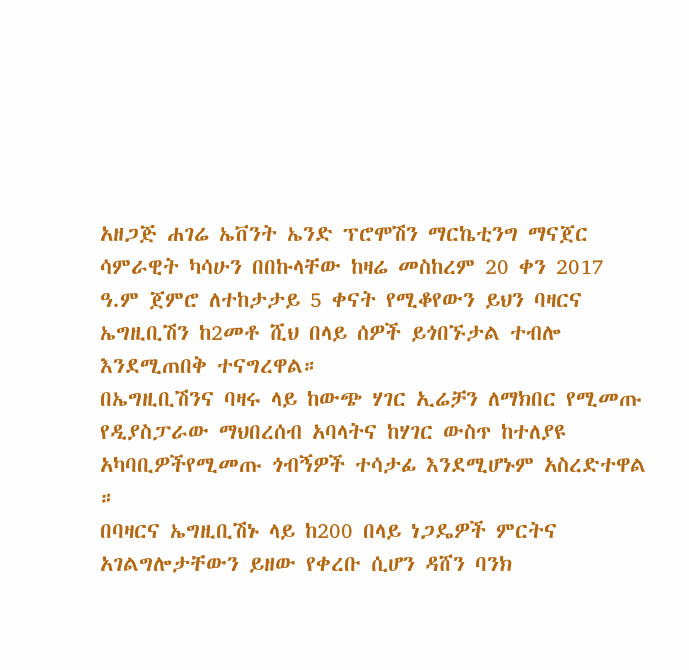አዘጋጅ ሐገሬ ኤቨንት ኤንድ ፕሮሞሽን ማርኬቲንግ ማናጀር ሳምራዊት ካሳሁን በበኩላቸው ከዛሬ መስከረም 20 ቀን 2017 ዓ.ም ጀምሮ ለተከታታይ 5 ቀናት የሚቆየውን ይህን ባዛርና ኤግዚቢሽን ከ2መቶ ሺህ በላይ ሰዎች ይጎበኙታል ተብሎ እንደሚጠበቅ ተናግረዋል።
በኤግዚቢሽንና ባዛሩ ላይ ከውጭ ሃገር ኢሬቻን ለማክበር የሚመጡ የዲያስፓራው ማህበረሰብ አባላትና ከሃገር ውስጥ ከተለያዩ አካባቢዎችየሚመጡ ጎብኝዎች ተሳታፊ እንደሚሆኑም አስረድተዋል ።
በባዛርና ኤግዚቢሽኑ ላይ ከ200 በላይ ነጋዴዎች ምርትና አገልግሎታቸውን ይዘው የቀረቡ ሲሆን ዳሸን ባንክ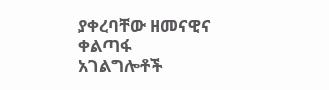ያቀረባቸው ዘመናዊና ቀልጣፋ አገልግሎቶች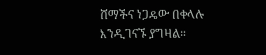ሸማችና ነጋዴው በቀላሉ እንዲገናኙ ያግዛል።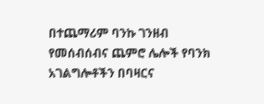በተጨማሪም ባንኩ ገንዘብ የመሰብሰብና ጨምሮ ሌሎች የባንክ አገልግሎቶችን በባዛርና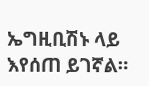ኤግዚቢሽኑ ላይ እየሰጠ ይገኛል።